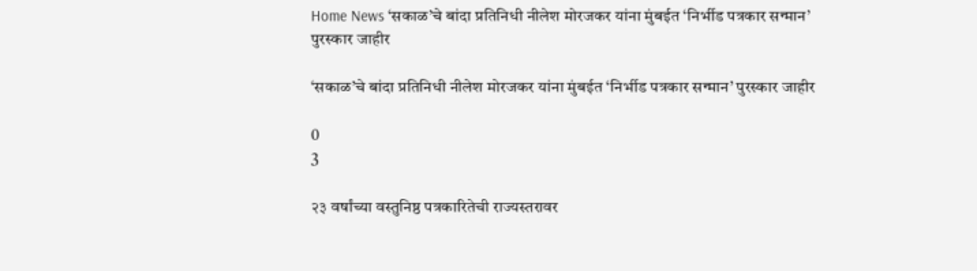Home News ‘सकाळ’चे बांदा प्रतिनिधी नीलेश मोरजकर यांना मुंबईत ‘निर्भीड पत्रकार सन्मान’ पुरस्कार जाहीर

‘सकाळ’चे बांदा प्रतिनिधी नीलेश मोरजकर यांना मुंबईत ‘निर्भीड पत्रकार सन्मान’ पुरस्कार जाहीर

0
3

२३ वर्षांच्या वस्तुनिष्ठ पत्रकारितेची राज्यस्तरावर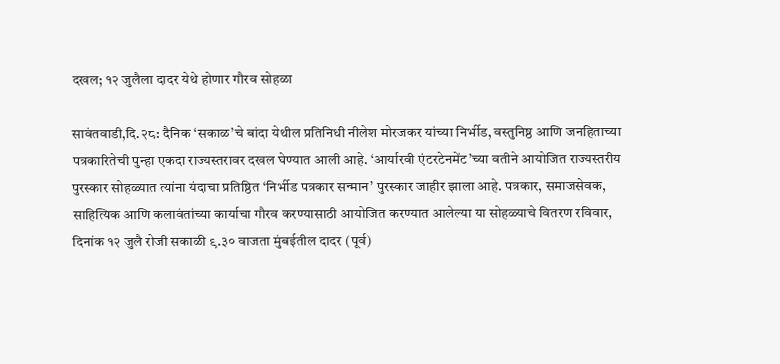दखल; १२ जुलैला दादर येथे होणार गौरव सोहळा

सावंतवाडी,दि.२८: दैनिक ‘सकाळ’चे बांदा येथील प्रतिनिधी नीलेश मोरजकर यांच्या निर्भीड, वस्तुनिष्ठ आणि जनहिताच्या पत्रकारितेची पुन्हा एकदा राज्यस्तरावर दखल घेण्यात आली आहे. ‘आर्यारवी एंटरटेनमेंट’च्या वतीने आयोजित राज्यस्तरीय पुरस्कार सोहळ्यात त्यांना यंदाचा प्रतिष्ठित ‘निर्भीड पत्रकार सन्मान’ पुरस्कार जाहीर झाला आहे. पत्रकार, समाजसेवक, साहित्यिक आणि कलावंतांच्या कार्याचा गौरव करण्यासाठी आयोजित करण्यात आलेल्या या सोहळ्याचे वितरण रविवार, दिनांक १२ जुलै रोजी सकाळी ९.३० वाजता मुंबईतील दादर (पूर्व)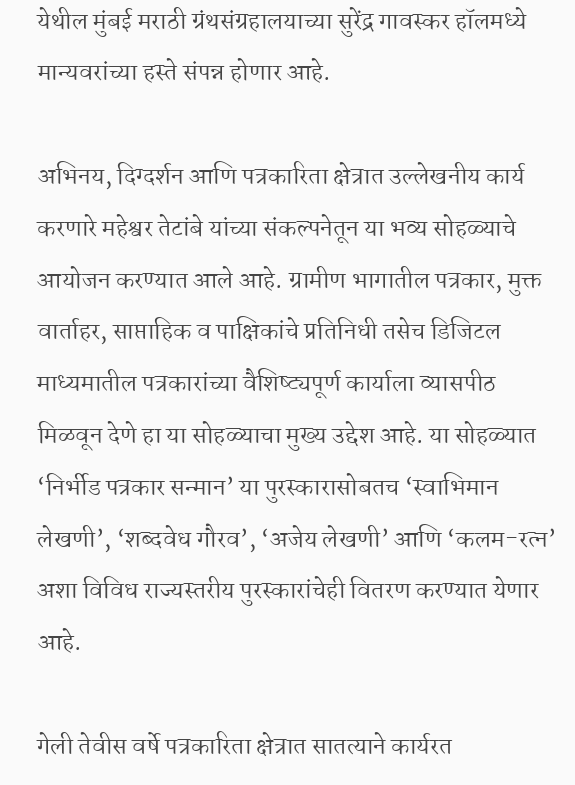येथील मुंबई मराठी ग्रंथसंग्रहालयाच्या सुरेंद्र गावस्कर हॉलमध्ये मान्यवरांच्या हस्ते संपन्न होणार आहे.

अभिनय, दिग्दर्शन आणि पत्रकारिता क्षेत्रात उल्लेखनीय कार्य करणारे महेश्वर तेटांबे यांच्या संकल्पनेतून या भव्य सोहळ्याचे आयोजन करण्यात आले आहे. ग्रामीण भागातील पत्रकार, मुक्त वार्ताहर, साप्ताहिक व पाक्षिकांचे प्रतिनिधी तसेच डिजिटल माध्यमातील पत्रकारांच्या वैशिष्ट्यपूर्ण कार्याला व्यासपीठ मिळवून देणे हा या सोहळ्याचा मुख्य उद्देश आहे. या सोहळ्यात ‘निर्भीड पत्रकार सन्मान’ या पुरस्कारासोबतच ‘स्वाभिमान लेखणी’, ‘शब्दवेध गौरव’, ‘अजेय लेखणी’ आणि ‘कलम-रत्न’ अशा विविध राज्यस्तरीय पुरस्कारांचेही वितरण करण्यात येणार आहे.

गेली तेवीस वर्षे पत्रकारिता क्षेत्रात सातत्याने कार्यरत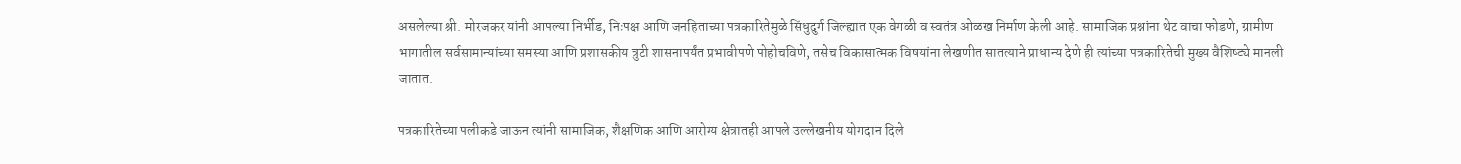असलेल्या श्री. मोरजकर यांनी आपल्या निर्भीड, निःपक्ष आणि जनहिताच्या पत्रकारितेमुळे सिंधुदुर्ग जिल्ह्यात एक वेगळी व स्वतंत्र ओळख निर्माण केली आहे. सामाजिक प्रश्नांना थेट वाचा फोडणे, ग्रामीण भागातील सर्वसामान्यांच्या समस्या आणि प्रशासकीय त्रुटी शासनापर्यंत प्रभावीपणे पोहोचविणे, तसेच विकासात्मक विषयांना लेखणीत सातत्याने प्राधान्य देणे ही त्यांच्या पत्रकारितेची मुख्य वैशिष्ट्ये मानली जातात.

पत्रकारितेच्या पलीकडे जाऊन त्यांनी सामाजिक, शैक्षणिक आणि आरोग्य क्षेत्रातही आपले उल्लेखनीय योगदान दिले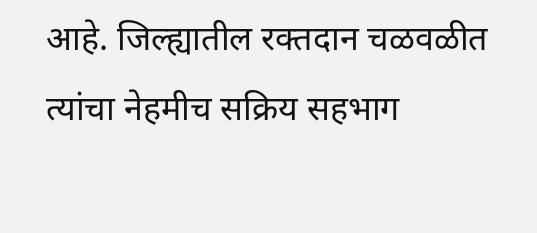आहे. जिल्ह्यातील रक्तदान चळवळीत त्यांचा नेहमीच सक्रिय सहभाग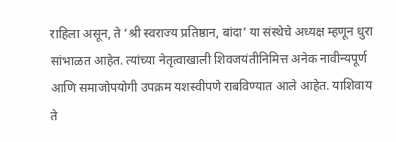राहिला असून, ते ‘श्री स्वराज्य प्रतिष्ठान, बांदा’ या संस्थेचे अध्यक्ष म्हणून धुरा सांभाळत आहेत. त्यांच्या नेतृत्वाखाली शिवजयंतीनिमित्त अनेक नावीन्यपूर्ण आणि समाजोपयोगी उपक्रम यशस्वीपणे राबविण्यात आले आहेत. याशिवाय ते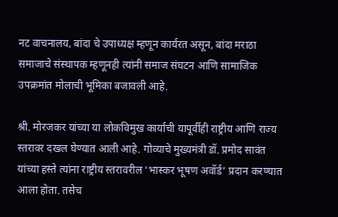नट वाचनालय, बांदा चे उपाध्यक्ष म्हणून कार्यरत असून, बांदा मराठा समाजाचे संस्थापक म्हणूनही त्यांनी समाज संघटन आणि सामाजिक उपक्रमांत मोलाची भूमिका बजावली आहे.

श्री. मोरजकर यांच्या या लोकविमुख कार्याची यापूर्वीही राष्ट्रीय आणि राज्य स्तरावर दखल घेण्यात आली आहे. गोव्याचे मुख्यमंत्री डॉ. प्रमोद सावंत यांच्या हस्ते त्यांना राष्ट्रीय स्तरावरील ‘भास्कर भूषण अवॉर्ड’ प्रदान करण्यात आला होता. तसेच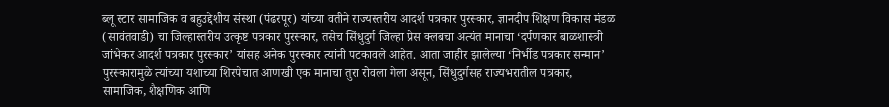ब्लू स्टार सामाजिक व बहुउद्देशीय संस्था (पंढरपूर) यांच्या वतीने राज्यस्तरीय आदर्श पत्रकार पुरस्कार, ज्ञानदीप शिक्षण विकास मंडळ (सावंतवाडी) चा जिल्हास्तरीय उत्कृष्ट पत्रकार पुरस्कार, तसेच सिंधुदुर्ग जिल्हा प्रेस क्लबचा अत्यंत मानाचा ‘दर्पणकार बाळशास्त्री जांभेकर आदर्श पत्रकार पुरस्कार’ यांसह अनेक पुरस्कार त्यांनी पटकावले आहेत. आता जाहीर झालेल्या ‘निर्भीड पत्रकार सन्मान’ पुरस्कारामुळे त्यांच्या यशाच्या शिरपेचात आणखी एक मानाचा तुरा रोवला गेला असून, सिंधुदुर्गसह राज्यभरातील पत्रकार, सामाजिक, शैक्षणिक आणि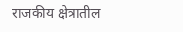राजकीय क्षेत्रातील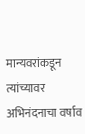मान्यवरांकडून त्यांच्यावर अभिनंदनाचा वर्षाव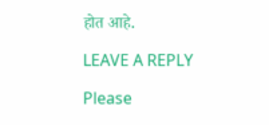होत आहे.

LEAVE A REPLY

Please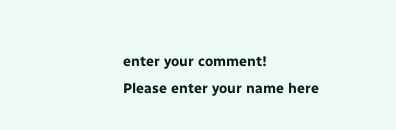enter your comment!
Please enter your name here